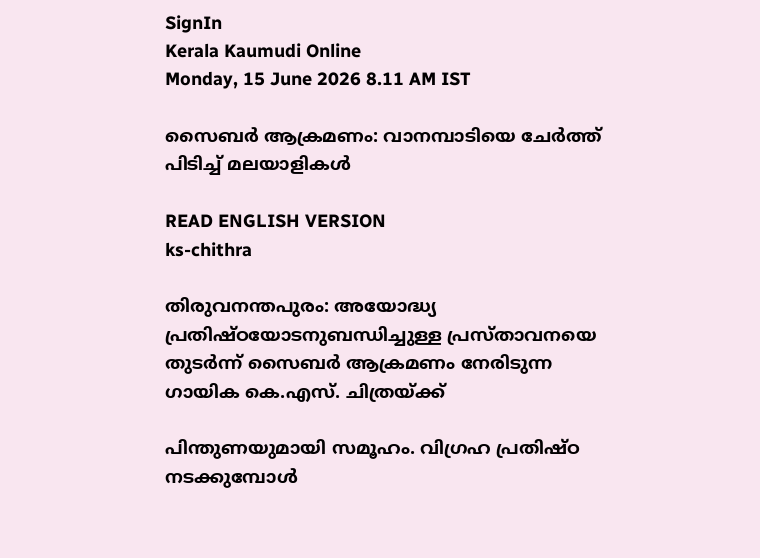SignIn
Kerala Kaumudi Online
Monday, 15 June 2026 8.11 AM IST

സൈബർ ആക്രമണം: വാനമ്പാടിയെ ചേർത്ത് പിടിച്ച് മലയാളികൾ

READ ENGLISH VERSION
ks-chithra

തിരുവനന്തപുരം: അയോദ്ധ്യ പ്രതിഷ്ഠയോടനുബന്ധിച്ചുള്ള പ്രസ്താവനയെ തുടർന്ന് സൈബർ ആക്രമണം നേരിടുന്ന ഗായിക കെ.എസ്. ചിത്രയ്‌ക്ക്

പിന്തുണയുമായി സമൂഹം. വിഗ്രഹ പ്രതിഷ്ഠ നടക്കുമ്പോൾ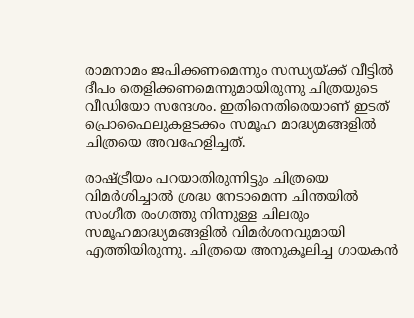രാമനാമം ജപിക്കണമെന്നും സന്ധ്യയ്ക്ക് വീട്ടിൽ ദീപം തെളിക്കണമെന്നുമായിരുന്നു ചിത്രയുടെ വീഡിയോ സന്ദേശം. ഇതിനെതിരെയാണ് ഇടത് പ്രൊഫൈലുകളടക്കം സമൂഹ മാദ്ധ്യമങ്ങളിൽ ചിത്രയെ അവഹേളിച്ചത്.

രാഷ്ട്രീയം പറയാതിരുന്നിട്ടും ചിത്രയെ വിമർശിച്ചാൽ ശ്രദ്ധ നേടാമെന്ന ചിന്തയിൽ സംഗീത രംഗത്തു നിന്നുള്ള ചിലരും സമൂഹമാദ്ധ്യമങ്ങളിൽ വിമർശനവുമായി എത്തിയിരുന്നു. ചിത്രയെ അനുകൂലിച്ച ഗായകൻ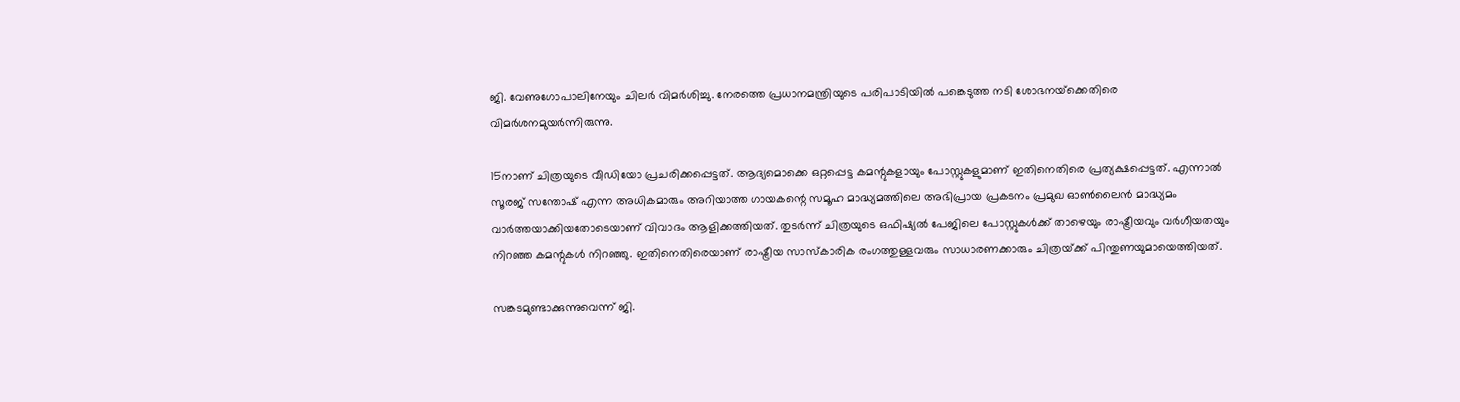ജി. വേണുഗോപാലിനേയും ചിലർ വിമർശിച്ചു. നേരത്തെ പ്രധാനമന്ത്രിയുടെ പരിപാടിയിൽ പങ്കെടുത്ത നടി ശോഭനയ്‌ക്കെതിരെ വിമർശനമുയർന്നിരുന്നു.

15നാണ് ചിത്രയുടെ വീഡിയോ പ്രചരിക്കപ്പെട്ടത്. ആദ്യമൊക്കെ ഒറ്റപ്പെട്ട കമന്റുകളായും പോസ്റ്റുകളുമാണ് ഇതിനെതിരെ പ്രത്യക്ഷപ്പെട്ടത്. എന്നാൽ സൂരജ് സന്തോഷ് എന്ന അധികമാരും അറിയാത്ത ഗായകന്റെ സമൂഹ മാദ്ധ്യമത്തിലെ അഭിപ്രായ പ്രകടനം പ്രമുഖ ഓൺലൈൻ മാദ്ധ്യമം വാർത്തയാക്കിയതോടെയാണ് വിവാദം ആളിക്കത്തിയത്. തുടർന്ന് ചിത്രയുടെ ഒഫിഷ്യൽ പേജിലെ പോസ്റ്റുകൾക്ക് താഴെയും രാഷ്ട്രീയവും വർഗീയതയും നിറഞ്ഞ കമന്റുകൾ നിറഞ്ഞു. ഇതിനെതിരെയാണ് രാഷ്ട്രീയ സാസ്കാരിക രംഗത്തുള്ളവരും സാധാരണക്കാരും ചിത്രയ്‌ക്ക് പിന്തുണയുമായെത്തിയത്.

സങ്കടമുണ്ടാക്കുന്നുവെന്ന് ജി.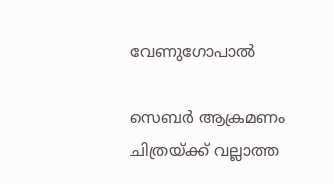വേണുഗോപാൽ

സെബർ ആക്രമണം ചിത്രയ്ക്ക് വല്ലാത്ത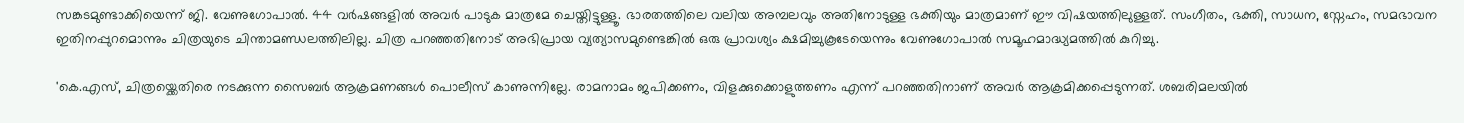സങ്കടമുണ്ടാക്കിയെന്ന് ജി. വേണുഗോപാൽ. 44 വർഷങ്ങളിൽ അവർ പാടുക മാത്രമേ ചെയ്തിട്ടുള്ളൂ. ഭാരതത്തിലെ വലിയ അമ്പലവും അതിനോടുള്ള ഭക്തിയും മാത്രമാണ് ഈ വിഷയത്തിലുള്ളത്. സംഗീതം, ഭക്തി, സാധന, സ്നേഹം, സമഭാവന ഇതിനപ്പുറമൊന്നും ചിത്രയുടെ ചിന്താമണ്ഡലത്തിലില്ല. ചിത്ര പറഞ്ഞതിനോട് അഭിപ്രായ വ്യത്യാസമുണ്ടെങ്കിൽ ഒരു പ്രാവശ്യം ക്ഷമിച്ചുകൂടേയെന്നും വേണുഗോപാൽ സമൂഹമാദ്ധ്യമത്തിൽ കുറിച്ചു.

'കെ.എസ്, ചിത്രയ്ക്കെതിരെ നടക്കുന്ന സൈബർ ആക്രമണങ്ങൾ പൊലീസ് കാണുന്നില്ലേ. രാമനാമം ജപിക്കണം, വിളക്കുക്കൊളുത്തണം എന്ന് പറഞ്ഞതിനാണ് അവർ ആക്രമിക്കപ്പെടുന്നത്. ശബരിമലയിൽ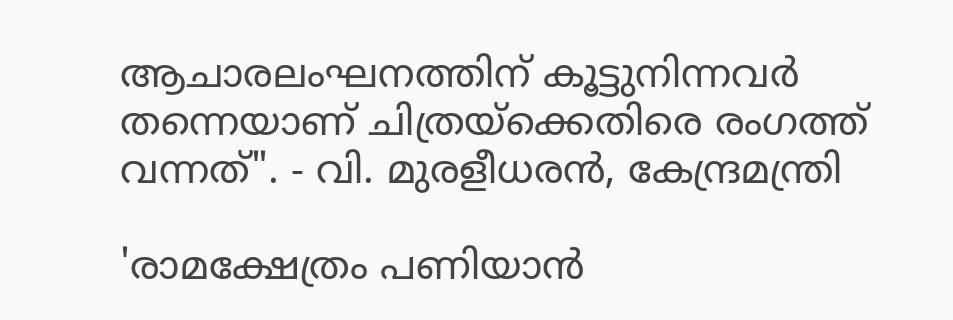ആചാരലംഘനത്തിന് കൂട്ടുനിന്നവർ തന്നെയാണ് ചിത്രയ്ക്കെതിരെ രംഗത്ത് വന്നത്". - വി. മുരളീധരൻ, കേന്ദ്രമന്ത്രി

'രാമക്ഷേത്രം പണിയാൻ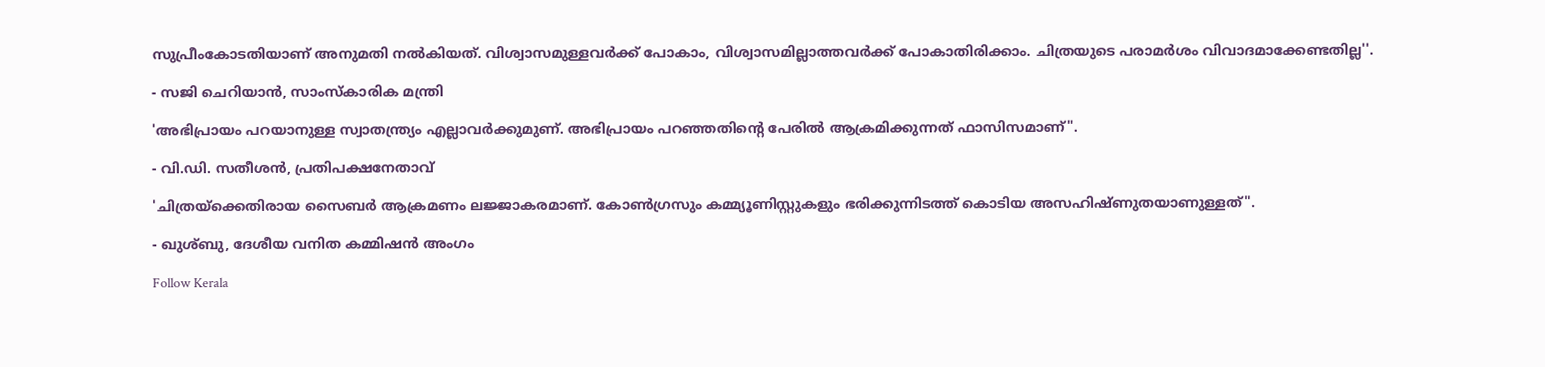സുപ്രീംകോടതിയാണ് അനുമതി നൽകിയത്. വിശ്വാസമുള്ളവർക്ക് പോകാം, വിശ്വാസമില്ലാത്തവർക്ക് പോകാതിരിക്കാം. ചിത്രയുടെ പരാമർശം വിവാദമാക്കേണ്ടതില്ല''.

- സജി ചെറിയാൻ, സാംസ്കാരിക മന്ത്രി

'അഭിപ്രായം പറയാനുള്ള സ്വാതന്ത്ര്യം എല്ലാവർക്കുമുണ്. അഭിപ്രായം പറഞ്ഞതിന്റെ പേരിൽ ആക്രമിക്കുന്നത് ഫാസിസമാണ്".

- വി.ഡി. സതീശൻ, പ്രതിപക്ഷനേതാവ്

'ചിത്രയ്ക്കെതിരായ സൈബർ ആക്രമണം ലജ്ജാകരമാണ്. കോൺഗ്രസും കമ്മ്യൂണിസ്റ്റുകളും ഭരിക്കുന്നിടത്ത് കൊടിയ അസഹിഷ്ണുതയാണുള്ളത്".

- ഖുശ്ബു, ദേശീയ വനിത കമ്മിഷൻ അംഗം

Follow Kerala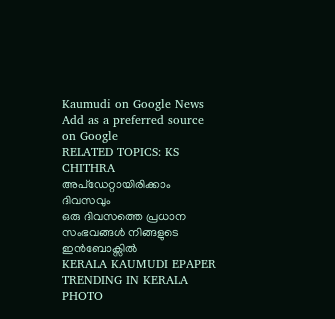Kaumudi on Google News Add as a preferred source on Google
RELATED TOPICS: KS CHITHRA
അപ്ഡേറ്റായിരിക്കാം ദിവസവും
ഒരു ദിവസത്തെ പ്രധാന സംഭവങ്ങൾ നിങ്ങളുടെ ഇൻബോക്സിൽ
KERALA KAUMUDI EPAPER
TRENDING IN KERALA
PHOTO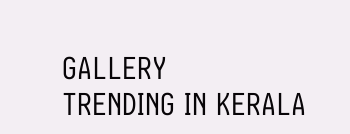GALLERY
TRENDING IN KERALA